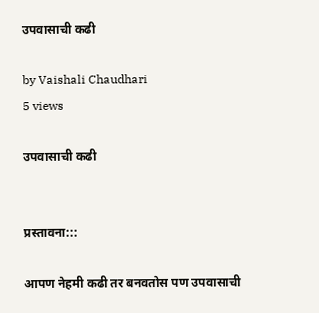उपवासाची कढी

by Vaishali Chaudhari
5 views

उपवासाची कढी


प्रस्तावना:::

आपण नेहमी कढी तर बनवतोस पण उपवासाची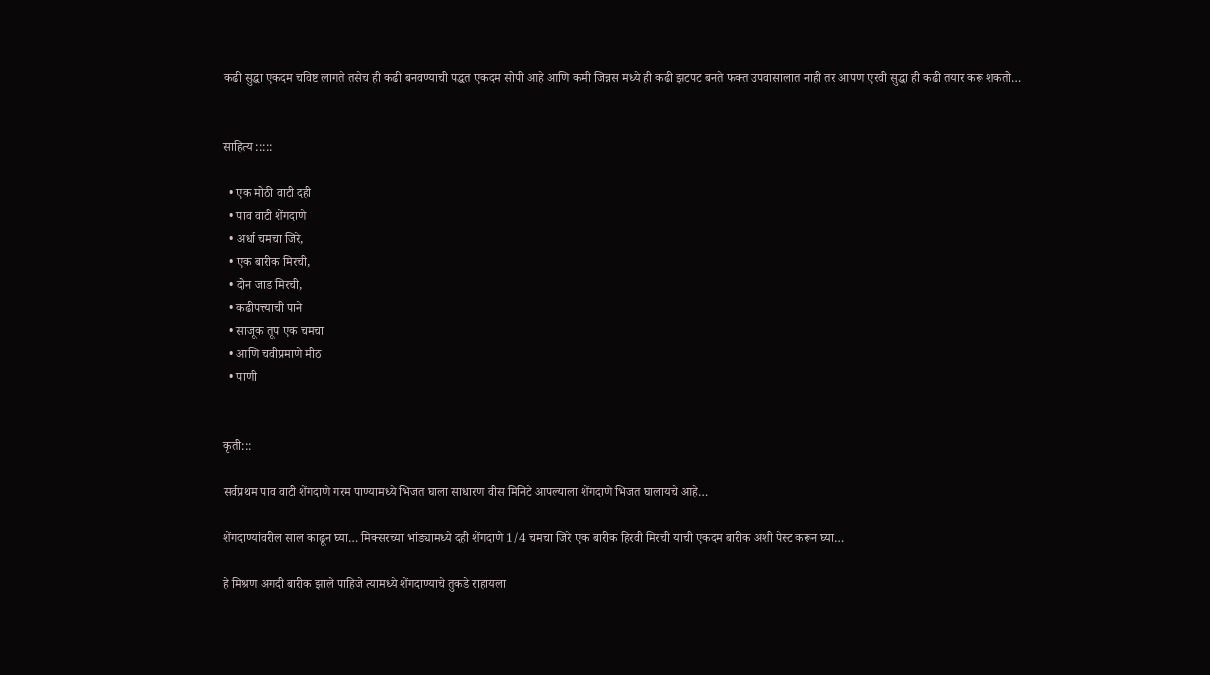कढी सुद्धा एकदम चविष्ट लागते तसेच ही कढी बनवण्याची पद्धत एकदम सोपी आहे आणि कमी जिन्नस मध्ये ही कढी झटपट बनते फक्त उपवासालात नाही तर आपण एरवी सुद्धा ही कढी तयार करू शकतो…


साहित्य :::::

  • एक मोठी वाटी दही
  • पाव वाटी शेंगदाणे
  • अर्धा चमचा जिरे,
  • एक बारीक मिरची,
  • दोन जाड मिरची,
  • कढीपत्त्याची पाने
  • साजूक तूप एक चमचा
  • आणि चवीप्रमाणे मीठ
  • पाणी


कृती:::

सर्वप्रथम पाव वाटी शेंगदाणे गरम पाण्यामध्ये भिजत घाला साधारण वीस मिनिटे आपल्याला शेंगदाणे भिजत घालायचे आहे…

शेंगदाण्यांवरील साल काढून घ्या… मिक्सरच्या भांड्यामध्ये दही शेंगदाणे 1/4 चमचा जिरे एक बारीक हिरवी मिरची याची एकदम बारीक अशी पेस्ट करून घ्या…

हे मिश्रण अगदी बारीक झाले पाहिजे त्यामध्ये शेंगदाण्याचे तुकडे राहायला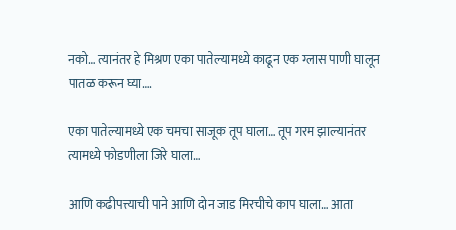नको… त्यानंतर हे मिश्रण एका पातेल्यामध्ये काढून एक ग्लास पाणी घालून पातळ करून घ्या….

एका पातेल्यामध्ये एक चमचा साजूक तूप घाला… तूप गरम झाल्यानंतर त्यामध्ये फोडणीला जिरे घाला…

आणि कढीपत्त्याची पाने आणि दोन जाड मिरचीचे काप घाला… आता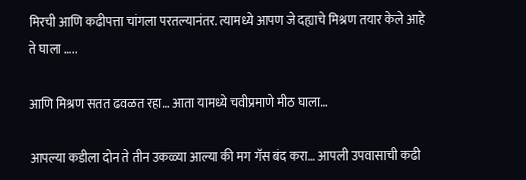मिरची आणि कढीपत्ता चांगला परतल्यानंतर. त्यामध्ये आपण जे दह्याचे मिश्रण तयार केले आहे ते घाला …..

आणि मिश्रण सतत ढवळत रहा… आता यामध्ये चवीप्रमाणे मीठ घाला…

आपल्या कडीला दोन ते तीन उकळ्या आल्या की मग गॅस बंद करा… आपली उपवासाची कढी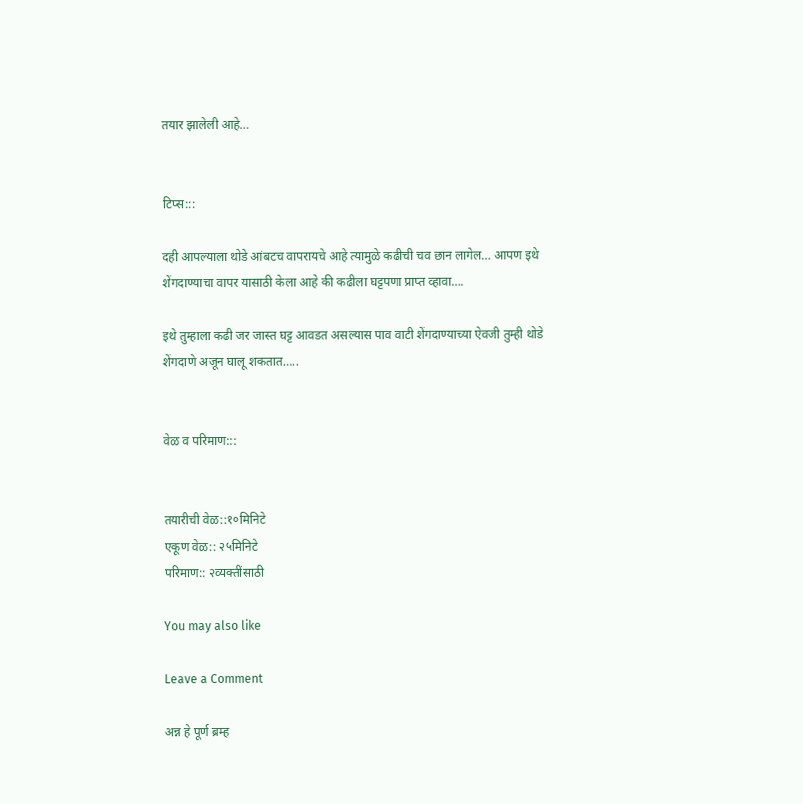तयार झालेली आहे…


टिप्स:::

दही आपल्याला थोडे आंबटच वापरायचे आहे त्यामुळे कढीची चव छान लागेल… आपण इथे शेंगदाण्याचा वापर यासाठी केला आहे की कढीला घट्टपणा प्राप्त व्हावा….

इथे तुम्हाला कढी जर जास्त घट्ट आवडत असल्यास पाव वाटी शेंगदाण्याच्या ऐवजी तुम्ही थोडे शेंगदाणे अजून घालू शकतात…..


वेळ व परिमाण:::


तयारीची वेळ::१०मिनिटे
एकूण वेळ:: २५मिनिटे
परिमाण:: २व्यक्तींसाठी

You may also like

Leave a Comment

अन्न हे पूर्ण ब्रम्ह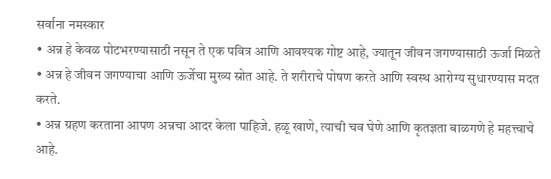सर्वाना नमस्कार
• अन्न हे केवळ पोटभरण्यासाठी नसून ते एक पवित्र आणि आवश्यक गोष्ट आहे, ज्यातून जीवन जगण्यासाठी ऊर्जा मिळते
• अन्न हे जीवन जगण्याचा आणि ऊर्जेचा मुख्य स्रोत आहे. ते शरीराचे पोषण करते आणि स्वस्थ आरोग्य सुधारण्यास मदत करते.
• अन्न ग्रहण करताना आपण अन्नचा आदर केला पाहिजे. हळू खाणे, त्याची चव घेणे आणि कृतज्ञता बाळगणे हे महत्त्वाचे आहे.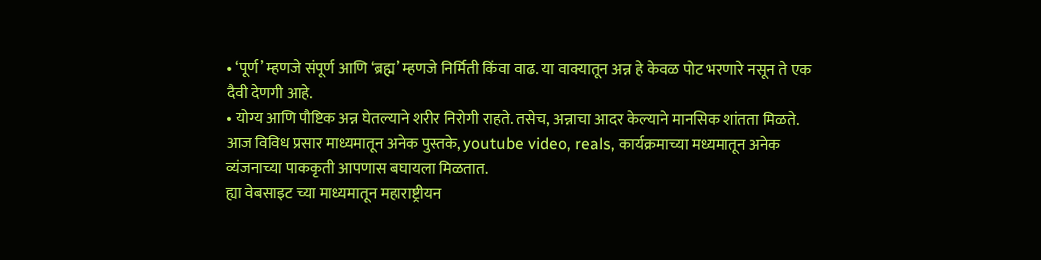• ‘पूर्ण’ म्हणजे संपूर्ण आणि ‘ब्रह्म’ म्हणजे निर्मिती किंवा वाढ. या वाक्यातून अन्न हे केवळ पोट भरणारे नसून ते एक दैवी देणगी आहे.
• योग्य आणि पौष्टिक अन्न घेतल्याने शरीर निरोगी राहते. तसेच, अन्नाचा आदर केल्याने मानसिक शांतता मिळते.
आज विविध प्रसार माध्यमातून अनेक पुस्तके, youtube video, reals, कार्यक्रमाच्या मध्यमातून अनेक व्यंजनाच्या पाककृती आपणास बघायला मिळतात.
ह्या वेबसाइट च्या माध्यमातून महाराष्ट्रीयन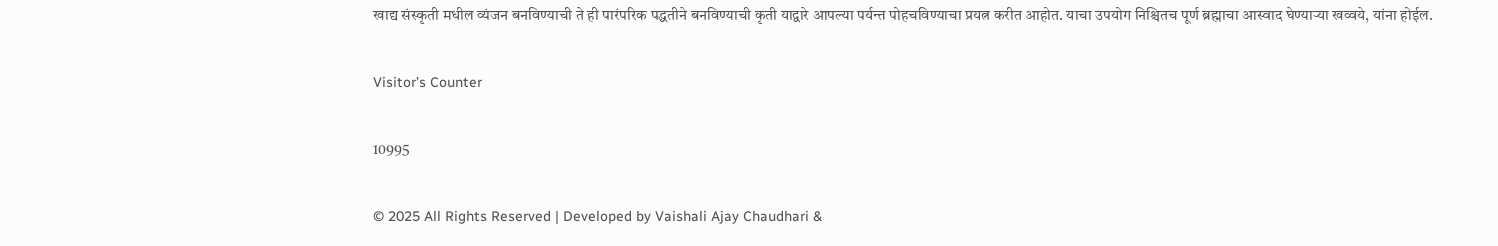खाद्य संस्कृती मधील व्यंजन बनविण्याची ते ही पारंपरिक पद्धतीने बनविण्याची कृती याद्वारे आपल्या पर्यन्त पोहचविण्याचा प्रयत्न करीत आहोत. याचा उपयोग निश्चितच पूर्ण ब्रह्माचा आस्वाद घेण्याऱ्या खव्वये, यांना होईल.

Visitor’s Counter

10995

© 2025 All Rights Reserved | Developed by Vaishali Ajay Chaudhari &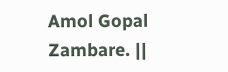Amol Gopal Zambare. ||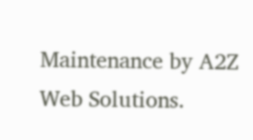Maintenance by A2Z Web Solutions.